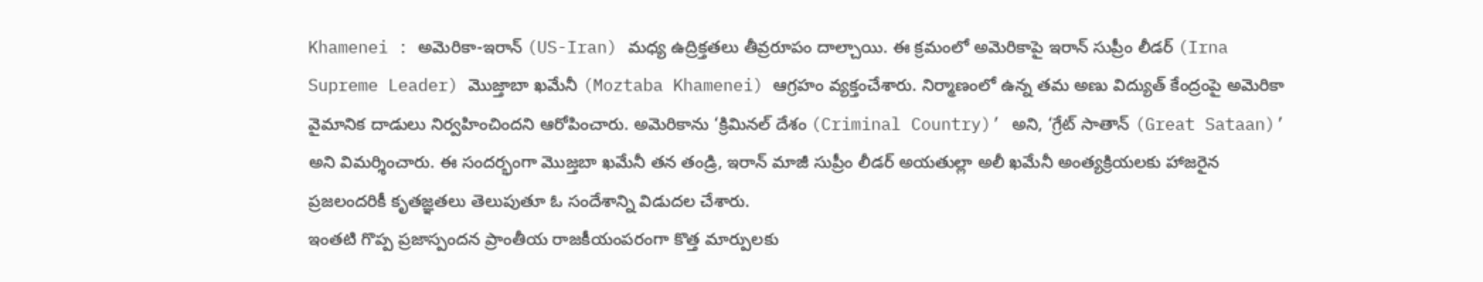Khamenei : అమెరికా-ఇరాన్ (US-Iran) మధ్య ఉద్రిక్తతలు తీవ్రరూపం దాల్చాయి. ఈ క్రమంలో అమెరికాపై ఇరాన్ సుప్రీం లీడర్ (Irna Supreme Leader) మొజ్తాబా ఖమేనీ (Moztaba Khamenei) ఆగ్రహం వ్యక్తంచేశారు. నిర్మాణంలో ఉన్న తమ అణు విద్యుత్ కేంద్రంపై అమెరికా వైమానిక దాడులు నిర్వహించిందని ఆరోపించారు. అమెరికాను ‘క్రిమినల్ దేశం (Criminal Country)’ అని, ‘గ్రేట్ సాతాన్ (Great Sataan)’ అని విమర్శించారు. ఈ సందర్భంగా మొజ్తబా ఖమేనీ తన తండ్రి, ఇరాన్ మాజీ సుప్రీం లీడర్ అయతుల్లా అలీ ఖమేనీ అంత్యక్రియలకు హాజరైన ప్రజలందరికీ కృతజ్ఞతలు తెలుపుతూ ఓ సందేశాన్ని విడుదల చేశారు.
ఇంతటి గొప్ప ప్రజాస్పందన ప్రాంతీయ రాజకీయంపరంగా కొత్త మార్పులకు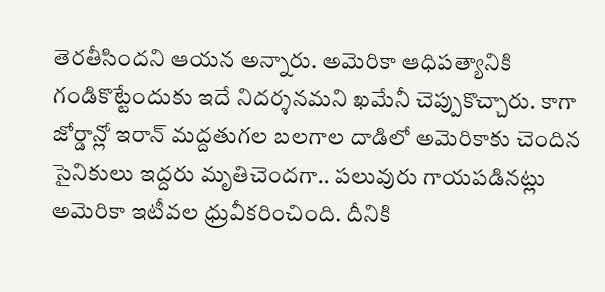తెరతీసిందని ఆయన అన్నారు. అమెరికా ఆధిపత్యానికి గండికొట్టేందుకు ఇదే నిదర్శనమని ఖమేనీ చెప్పుకొచ్చారు. కాగా జోర్డాన్లో ఇరాన్ మద్దతుగల బలగాల దాడిలో అమెరికాకు చెందిన సైనికులు ఇద్దరు మృతిచెందగా.. పలువురు గాయపడినట్లు అమెరికా ఇటీవల ధ్రువీకరించింది. దీనికి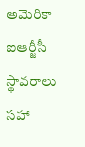అమెరికా ఐఆర్జీసీ స్థావరాలు సహా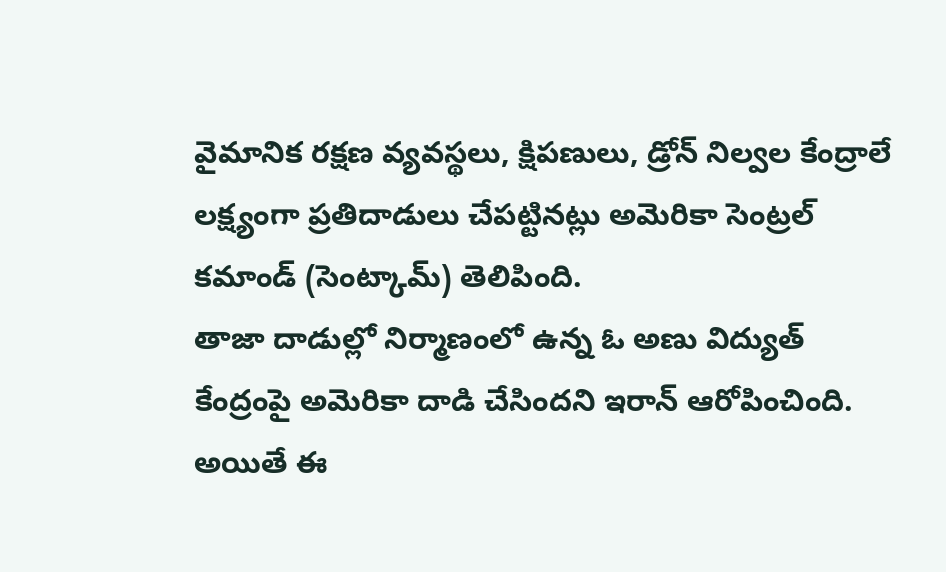వైమానిక రక్షణ వ్యవస్థలు, క్షిపణులు, డ్రోన్ నిల్వల కేంద్రాలే లక్ష్యంగా ప్రతిదాడులు చేపట్టినట్లు అమెరికా సెంట్రల్ కమాండ్ (సెంట్కామ్) తెలిపింది.
తాజా దాడుల్లో నిర్మాణంలో ఉన్న ఓ అణు విద్యుత్ కేంద్రంపై అమెరికా దాడి చేసిందని ఇరాన్ ఆరోపించింది. అయితే ఈ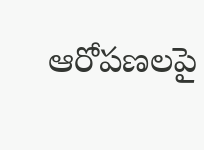ఆరోపణలపై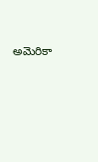అమెరికా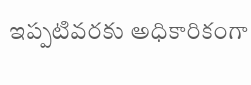ఇప్పటివరకు అధికారికంగా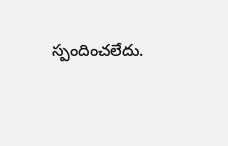స్పందించలేదు.